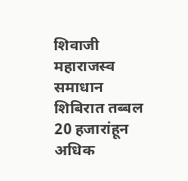शिवाजी महाराजस्व समाधान शिबिरात तब्बल 20 हजारांहून अधिक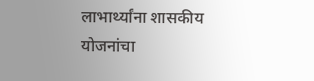लाभार्थ्यांना शासकीय योजनांचा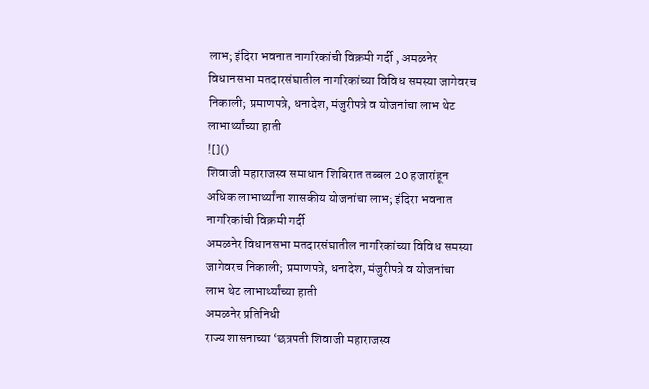लाभ; इंदिरा भवनात नागरिकांची विक्रमी गर्दी , अमळनेर विधानसभा मतदारसंघातील नागरिकांच्या विविध समस्या जागेवरच निकाली; प्रमाणपत्रे, धनादेश, मंजुरीपत्रे व योजनांचा लाभ थेट लाभार्थ्यांच्या हाती
![]()
शिवाजी महाराजस्व समाधान शिबिरात तब्बल 20 हजारांहून अधिक लाभार्थ्यांना शासकीय योजनांचा लाभ; इंदिरा भवनात नागरिकांची विक्रमी गर्दी
अमळनेर विधानसभा मतदारसंघातील नागरिकांच्या विविध समस्या जागेवरच निकाली; प्रमाणपत्रे, धनादेश, मंजुरीपत्रे व योजनांचा लाभ थेट लाभार्थ्यांच्या हाती
अमळनेर प्रतिनिधी
राज्य शासनाच्या ‘छत्रपती शिवाजी महाराजस्व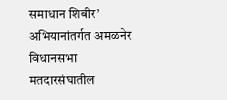समाधान शिबीर’ अभियानांतर्गत अमळनेर विधानसभा मतदारसंघातील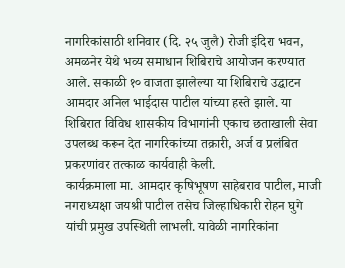नागरिकांसाठी शनिवार (दि. २५ जुलै) रोजी इंदिरा भवन, अमळनेर येथे भव्य समाधान शिबिराचे आयोजन करण्यात आले. सकाळी १० वाजता झालेल्या या शिबिराचे उद्घाटन आमदार अनिल भाईदास पाटील यांच्या हस्ते झाले. या शिबिरात विविध शासकीय विभागांनी एकाच छताखाली सेवा उपलब्ध करून देत नागरिकांच्या तक्रारी, अर्ज व प्रलंबित प्रकरणांवर तत्काळ कार्यवाही केली.
कार्यक्रमाला मा. आमदार कृषिभूषण साहेबराव पाटील, माजी नगराध्यक्षा जयश्री पाटील तसेच जिल्हाधिकारी रोहन घुगे यांची प्रमुख उपस्थिती लाभली. यावेळी नागरिकांना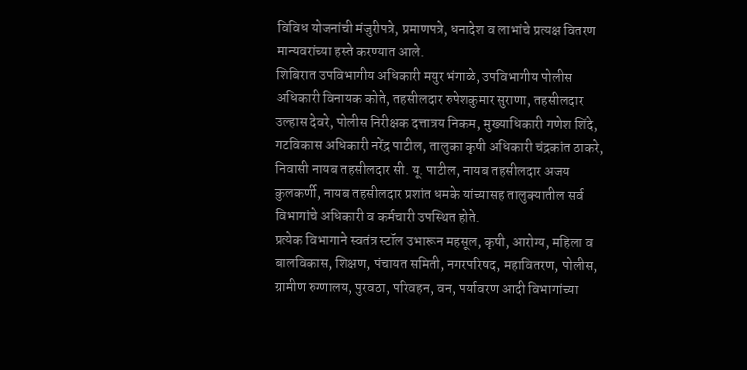विविध योजनांची मंजुरीपत्रे, प्रमाणपत्रे, धनादेश व लाभांचे प्रत्यक्ष वितरण मान्यवरांच्या हस्ते करण्यात आले.
शिबिरात उपविभागीय अधिकारी मयुर भंगाळे, उपविभागीय पोलीस अधिकारी विनायक कोते, तहसीलदार रुपेशकुमार सुराणा, तहसीलदार उल्हास देवरे, पोलीस निरीक्षक दत्तात्रय निकम, मुख्याधिकारी गणेश शिंदे, गटविकास अधिकारी नरेंद्र पाटील, तालुका कृषी अधिकारी चंद्रकांत ठाकरे, निवासी नायब तहसीलदार सी. यू. पाटील, नायब तहसीलदार अजय कुलकर्णी, नायब तहसीलदार प्रशांत धमके यांच्यासह तालुक्यातील सर्व विभागांचे अधिकारी व कर्मचारी उपस्थित होते.
प्रत्येक विभागाने स्वतंत्र स्टॉल उभारून महसूल, कृषी, आरोग्य, महिला व बालविकास, शिक्षण, पंचायत समिती, नगरपरिषद, महावितरण, पोलीस, ग्रामीण रुग्णालय, पुरवठा, परिवहन, वन, पर्यावरण आदी विभागांच्या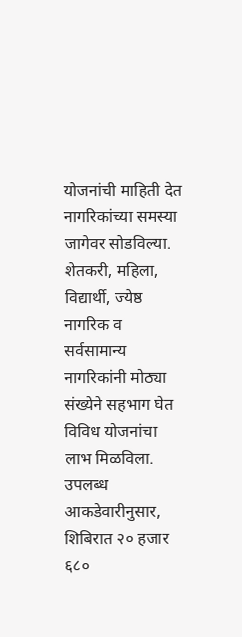योजनांची माहिती देत नागरिकांच्या समस्या जागेवर सोडविल्या. शेतकरी, महिला, विद्यार्थी, ज्येष्ठ नागरिक व सर्वसामान्य नागरिकांनी मोठ्या संख्येने सहभाग घेत विविध योजनांचा लाभ मिळविला.
उपलब्ध आकडेवारीनुसार, शिबिरात २० हजार ६८०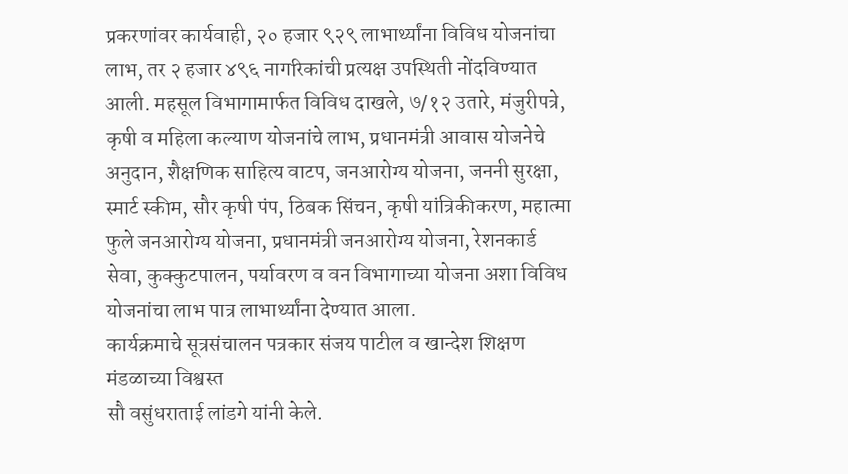प्रकरणांवर कार्यवाही, २० हजार ९२९ लाभार्थ्यांना विविध योजनांचा लाभ, तर २ हजार ४९६ नागरिकांची प्रत्यक्ष उपस्थिती नोंदविण्यात आली. महसूल विभागामार्फत विविध दाखले, ७/१२ उतारे, मंजुरीपत्रे, कृषी व महिला कल्याण योजनांचे लाभ, प्रधानमंत्री आवास योजनेचे अनुदान, शैक्षणिक साहित्य वाटप, जनआरोग्य योजना, जननी सुरक्षा, स्मार्ट स्कीम, सौर कृषी पंप, ठिबक सिंचन, कृषी यांत्रिकीकरण, महात्मा फुले जनआरोग्य योजना, प्रधानमंत्री जनआरोग्य योजना, रेशनकार्ड सेवा, कुक्कुटपालन, पर्यावरण व वन विभागाच्या योजना अशा विविध योजनांचा लाभ पात्र लाभार्थ्यांना देण्यात आला.
कार्यक्रमाचे सूत्रसंचालन पत्रकार संजय पाटील व खान्देश शिक्षण मंडळाच्या विश्वस्त
सौ वसुंधराताई लांडगे यांनी केले.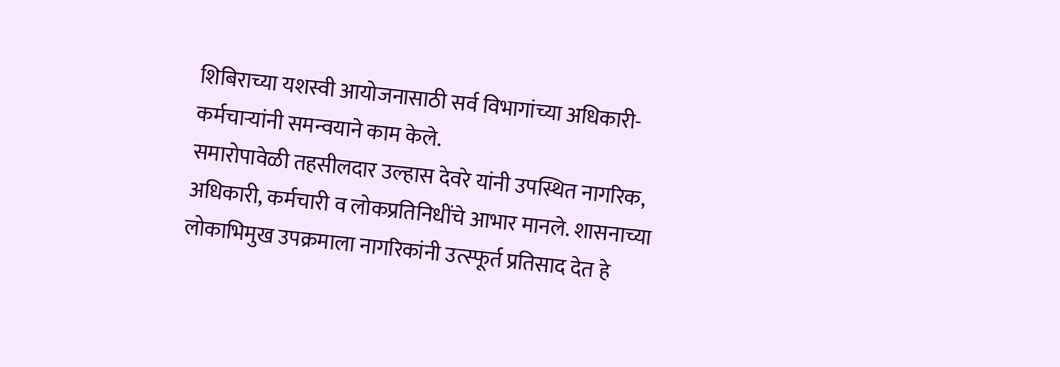शिबिराच्या यशस्वी आयोजनासाठी सर्व विभागांच्या अधिकारी-कर्मचाऱ्यांनी समन्वयाने काम केले.
समारोपावेळी तहसीलदार उल्हास देवरे यांनी उपस्थित नागरिक, अधिकारी, कर्मचारी व लोकप्रतिनिधींचे आभार मानले. शासनाच्या लोकाभिमुख उपक्रमाला नागरिकांनी उत्स्फूर्त प्रतिसाद देत हे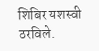शिबिर यशस्वी ठरविले.